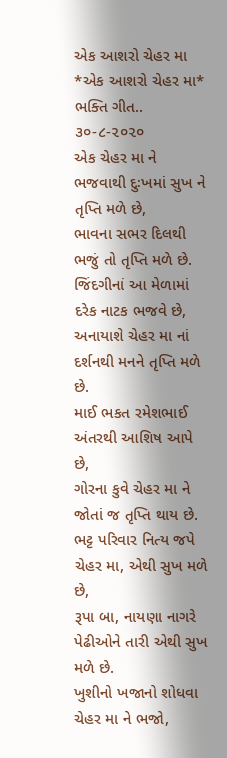એક આશરો ચેહર મા
*એક આશરો ચેહર મા* ભક્તિ ગીત.. ૩૦-૮-૨૦૨૦
એક ચેહર મા ને ભજવાથી દુઃખમાં સુખ ને તૃપ્તિ મળે છે,
ભાવના સભર દિલથી ભજું તો તૃપ્તિ મળે છે.
જિંદગીનાં આ મેળામાં દરેક નાટક ભજવે છે,
અનાયાશે ચેહર મા નાં દર્શનથી મનને તૃપ્તિ મળે છે.
માઈ ભકત રમેશભાઈ અંતરથી આશિષ આપે છે,
ગોરના કુવે ચેહર મા ને જોતાં જ તૃપ્તિ થાય છે.
ભટ્ટ પરિવાર નિત્ય જપે ચેહર મા, એથી સુખ મળે છે,
રૂપા બા, નાયણા નાગરે પેઢીઓને તારી એથી સુખ મળે છે.
ખુશીનો ખજાનો શોધવા ચેહર મા ને ભજો,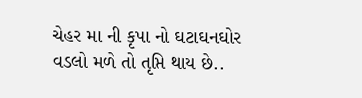ચેહર મા ની કૃપા નો ઘટાઘનઘોર વડલો મળે તો તૃપ્તિ થાય છે..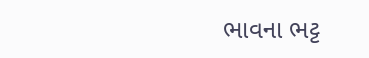ભાવના ભટ્ટ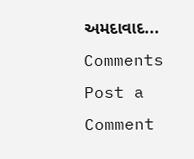અમદાવાદ...
Comments
Post a Comment